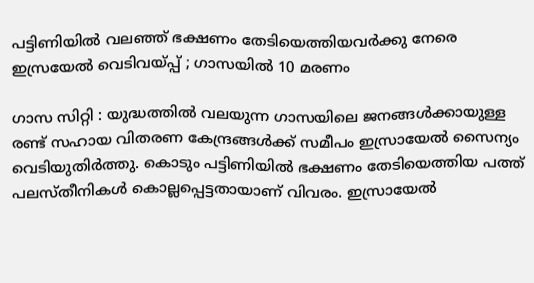പട്ടിണിയില്‍ വലഞ്ഞ് ഭക്ഷണം തേടിയെത്തിയവര്‍ക്കു നേരെ ഇസ്രയേല്‍ വെടിവയ്പ്പ് ; ഗാസയില്‍ 10 മരണം

ഗാസ സിറ്റി : യുദ്ധത്തില്‍ വലയുന്ന ഗാസയിലെ ജനങ്ങള്‍ക്കായുള്ള രണ്ട് സഹായ വിതരണ കേന്ദ്രങ്ങള്‍ക്ക് സമീപം ഇസ്രായേല്‍ സൈന്യം വെടിയുതിര്‍ത്തു. കൊടും പട്ടിണിയില്‍ ഭക്ഷണം തേടിയെത്തിയ പത്ത് പലസ്തീനികള്‍ കൊല്ലപ്പെട്ടതായാണ് വിവരം. ഇസ്രായേല്‍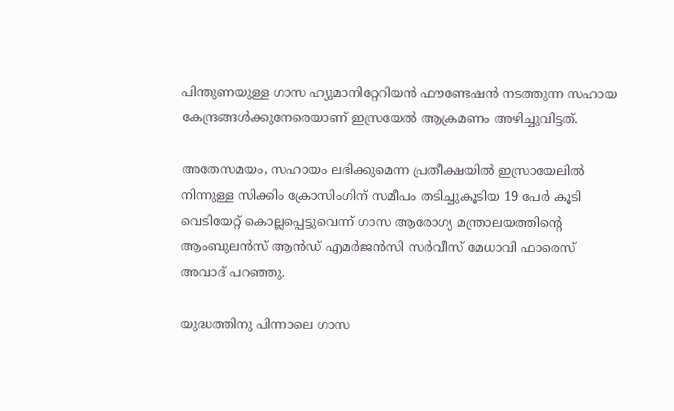പിന്തുണയുള്ള ഗാസ ഹ്യുമാനിറ്റേറിയന്‍ ഫൗണ്ടേഷന്‍ നടത്തുന്ന സഹായ കേന്ദ്രങ്ങള്‍ക്കുനേരെയാണ് ഇസ്രയേല്‍ ആക്രമണം അഴിച്ചുവിട്ടത്.

അതേസമയം, സഹായം ലഭിക്കുമെന്ന പ്രതീക്ഷയില്‍ ഇസ്രായേലില്‍ നിന്നുള്ള സിക്കിം ക്രോസിംഗിന് സമീപം തടിച്ചുകൂടിയ 19 പേര്‍ കൂടി വെടിയേറ്റ് കൊല്ലപ്പെട്ടുവെന്ന് ഗാസ ആരോഗ്യ മന്ത്രാലയത്തിന്റെ ആംബുലന്‍സ് ആന്‍ഡ് എമര്‍ജന്‍സി സര്‍വീസ് മേധാവി ഫാരെസ് അവാദ് പറഞ്ഞു.

യുദ്ധത്തിനു പിന്നാലെ ഗാസ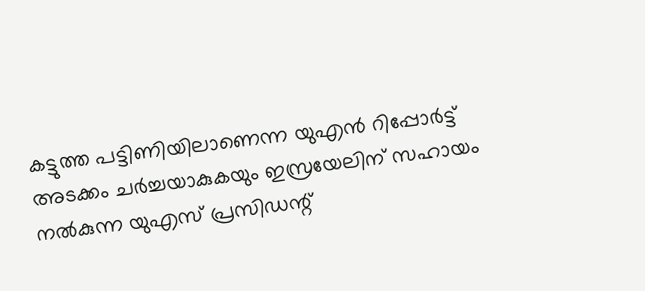കട്ടുത്ത പട്ടിണിയിലാണെന്ന യുഎന്‍ റിപ്പോര്‍ട്ട് അടക്കം ചര്‍ച്ചയാകുകയും ഇസ്രയേലിന് സഹായം നല്‍കുന്ന യുഎസ് പ്രസിഡന്റ്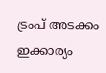ട്രംപ് അടക്കം ഇക്കാര്യം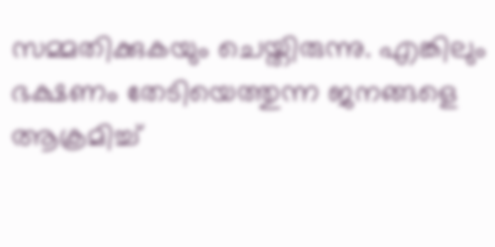സമ്മതിക്കുകയും ചെയ്തിരുന്നു. എങ്കിലും ഭക്ഷണം തേടിയെത്തുന്ന ജനങ്ങളെ ആക്രമിച്ച്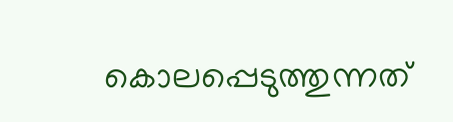കൊലപ്പെടുത്തുന്നത്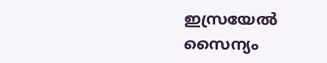ഇസ്രയേല്‍ സൈന്യം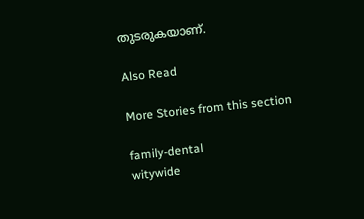തുടരുകയാണ്.

Also Read

More Stories from this section

family-dental
witywide